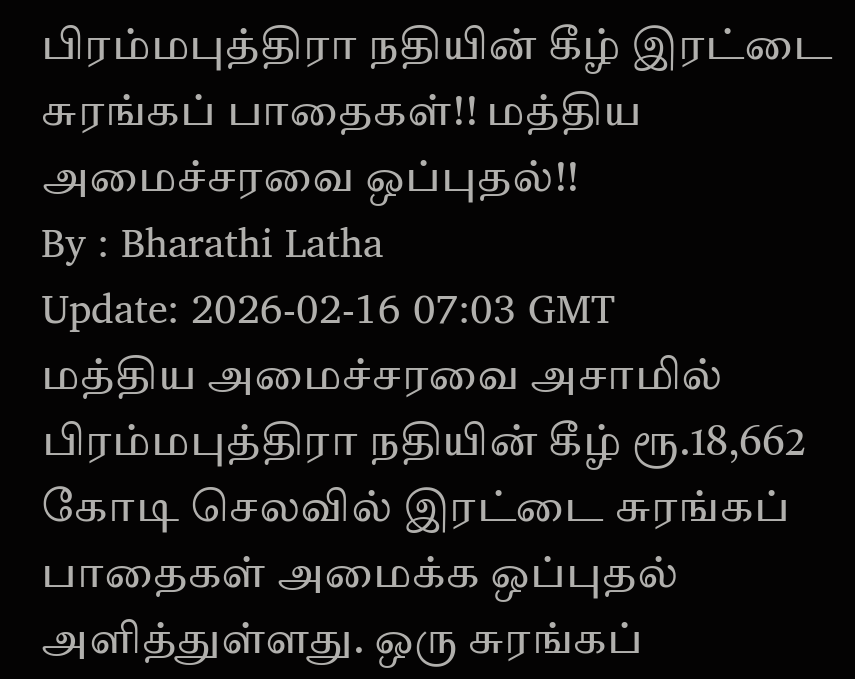பிரம்மபுத்திரா நதியின் கீழ் இரட்டை சுரங்கப் பாதைகள்!! மத்திய அமைச்சரவை ஒப்புதல்!!
By : Bharathi Latha
Update: 2026-02-16 07:03 GMT
மத்திய அமைச்சரவை அசாமில் பிரம்மபுத்திரா நதியின் கீழ் ரூ.18,662 கோடி செலவில் இரட்டை சுரங்கப் பாதைகள் அமைக்க ஒப்புதல் அளித்துள்ளது. ஒரு சுரங்கப்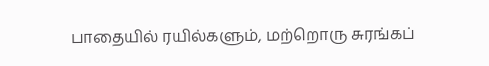பாதையில் ரயில்களும், மற்றொரு சுரங்கப்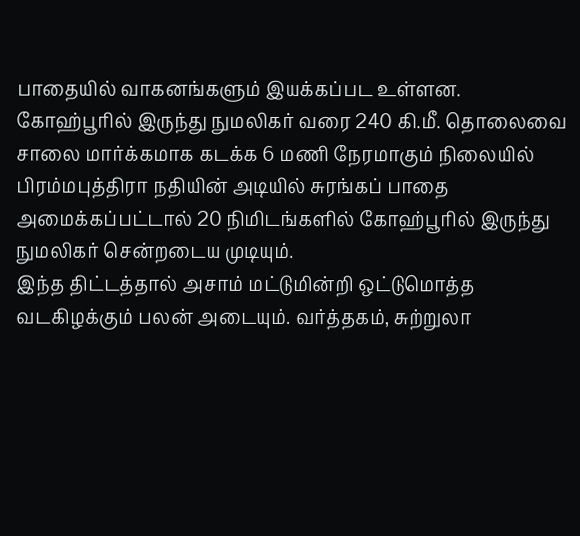பாதையில் வாகனங்களும் இயக்கப்பட உள்ளன.
கோஹ்பூரில் இருந்து நுமலிகர் வரை 240 கி.மீ. தொலைவை சாலை மார்க்கமாக கடக்க 6 மணி நேரமாகும் நிலையில் பிரம்மபுத்திரா நதியின் அடியில் சுரங்கப் பாதை அமைக்கப்பட்டால் 20 நிமிடங்களில் கோஹ்பூரில் இருந்து நுமலிகர் சென்றடைய முடியும்.
இந்த திட்டத்தால் அசாம் மட்டுமின்றி ஒட்டுமொத்த வடகிழக்கும் பலன் அடையும். வர்த்தகம், சுற்றுலா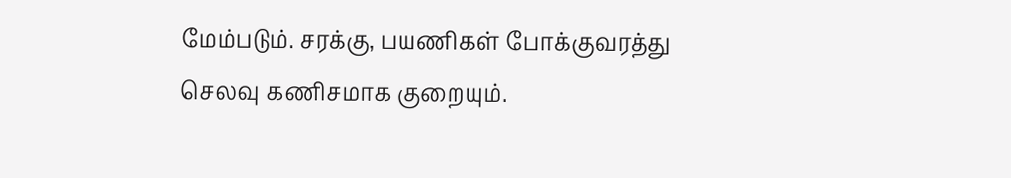மேம்படும். சரக்கு, பயணிகள் போக்குவரத்து செலவு கணிசமாக குறையும்.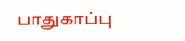பாதுகாப்பு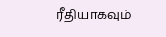ரீதியாகவும்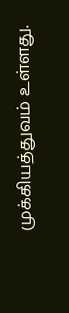முக்கியத்துவம் உள்ளது.